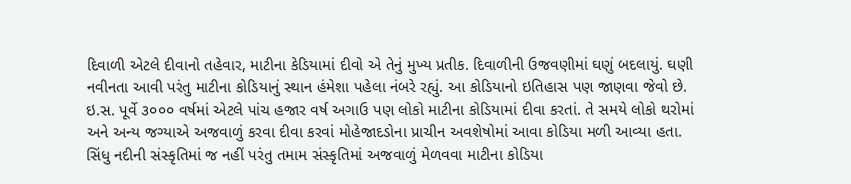દિવાળી એટલે દીવાનો તહેવાર, માટીના કેડિયામાં દીવો એ તેનું મુખ્ય પ્રતીક. દિવાળીની ઉજવણીમાં ઘણું બદલાયું. ઘણી નવીનતા આવી પરંતુ માટીના કોડિયાનું સ્થાન હંમેશા પહેલા નંબરે રહ્યું. આ કોડિયાનો ઇતિહાસ પણ જાણવા જેવો છે.
ઇ.સ. પૂર્વે ૩૦૦૦ વર્ષમાં એટલે પાંચ હજાર વર્ષ અગાઉ પણ લોકો માટીના કોડિયામાં દીવા કરતાં. તે સમયે લોકો થરોમાં અને અન્ય જગ્યાએ અજવાળું કરવા દીવા કરવાં મોહેજાદડોના પ્રાચીન અવશેષોમાં આવા કોડિયા મળી આવ્યા હતા.
સિંધુ નદીની સંસ્કૃતિમાં જ નહીં પરંતુ તમામ સંસ્કૃતિમાં અજવાળું મેળવવા માટીના કોડિયા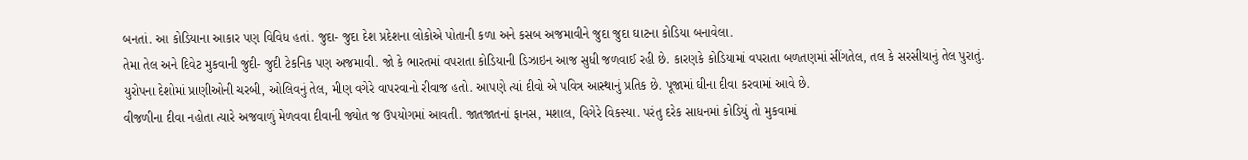બનતાં. આ કોડિયાના આકાર પણ વિવિધ હતાં. જુદા- જુદા દેશ પ્રદેશના લોકોએ પોતાની કળા અને કસબ અજમાવીને જુદા જુદા ઘાટના કોડિયા બનાવેલા.
તેમા તેલ અને દિવેટ મુકવાની જુદી- જુદી ટેકનિક પણ અજમાવી. જો કે ભારતમાં વપરાતા કોડિયાની ડિઝાઇન આજ સુધી જળવાઈ રહી છે. કારણકે કોડિયામાં વપરાતા બળતણમાં સીંગતેલ, તલ કે સરસીયાનું તેલ પુરાતું.
યુરોપના દેશોમાં પ્રાણીઓની ચરબી, ઓલિવનું તેલ, મીણ વગેરે વાપરવાનો રીવાજ હતો. આપણે ત્યાં દીવો એ પવિત્ર આસ્થાનું પ્રતિક છે. પૂજામાં ઘીના દીવા કરવામાં આવે છે.
વીજળીના દીવા નહોતા ત્યારે અજવાળું મેળવવા દીવાની જ્યોત જ ઉપયોગમાં આવતી. જાતજાતનાં ફાનસ, મશાલ, વિગેરે વિકસ્યા. પરંતુ દરેક સાધનમાં કોડિયું તો મુકવામાં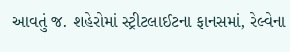આવતું જ. શહેરોમાં સ્ટ્રીટલાઈટના ફાનસમાં, રેલ્વેના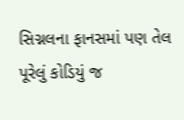સિગ્નલના ફાનસમાં પણ તેલ પૂરેલું કોડિયું જ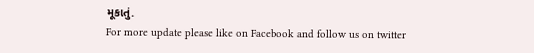મૂકાતું.
For more update please like on Facebook and follow us on twitter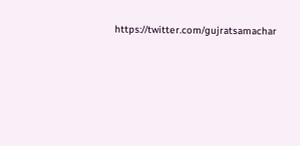https://twitter.com/gujratsamachar